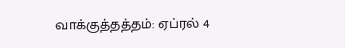வாக்குத்தத்தம்: ஏப்ரல் 4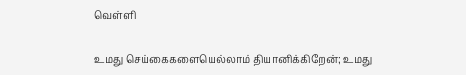வெள்ளி

உமது செய்கைகளையெல்லாம் தியானிக்கிறேன்; உமது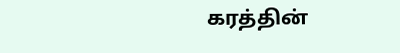கரத்தின்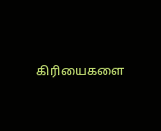கிரியைகளை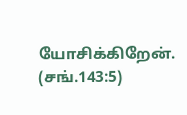யோசிக்கிறேன். (சங்.143:5)